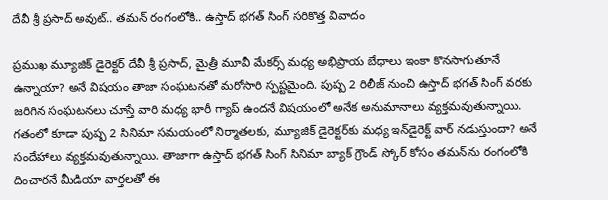దేవీ శ్రీ ప్రసాద్ అవుట్.. తమన్ రంగంలోకి.. ఉస్తాద్ భగత్ సింగ్ సరికొత్త వివాదం

ప్రముఖ మ్యూజిక్ డైరెక్టర్ దేవీ శ్రీ ప్రసాద్, మైత్రీ మూవీ మేకర్స్ మధ్య అభిప్రాయ బేధాలు ఇంకా కొనసాగుతూనే ఉన్నాయా? అనే విషయం తాజా సంఘటనతో మరోసారి స్పష్టమైంది. పుష్ప 2 రిలీజ్ నుంచి ఉస్తాద్ భగత్ సింగ్ వరకు జరిగిన సంఘటనలు చూస్తే వారి మధ్య భారీ గ్యాప్ ఉందనే విషయంలో అనేక అనుమానాలు వ్యక్తమవుతున్నాయి. గతంలో కూడా పుష్ప 2 సినిమా సమయంలో నిర్మాతలకు, మ్యూజిక్ డైరెక్టర్‌కు మధ్య ఇన్‌డైరెక్ట్ వార్ నడుస్తుందా? అనే సందేహాలు వ్యక్తమవుతున్నాయి. తాజాగా ఉస్తాద్ భగత్ సింగ్ సినిమా బ్యాక్ గ్రౌండ్ స్కోర్ కోసం తమన్‌‌ను రంగంలోకి దించారనే మీడియా వార్తలతో ఈ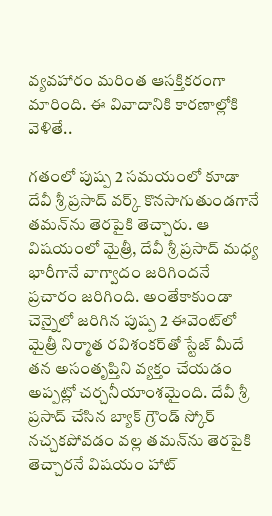వ్యవహారం మరింత ఆసక్తికరంగా మారింది. ఈ వివాదానికి కారణాల్లోకి వెళితే..

గతంలో పుష్ప 2 సమయంలో కూడా దేవీ శ్రీ ప్రసాద్ వర్క్ కొనసాగుతుండగానే తమన్‌ను తెరపైకి తెచ్చారు. ఆ విషయంలో మైత్రీ, దేవీ శ్రీ ప్రసాద్ మధ్య భారీగానే వాగ్వాదం జరిగిందనే ప్రచారం జరిగింది. అంతేకాకుండా చెన్నైలో జరిగిన పుష్ప 2 ఈవెంట్‌లో మైత్రీ నిర్మాత రవిశంకర్‌తో స్టేజ్ మీదే తన అసంతృప్తిని వ్యక్తం చేయడం అప్పట్లో చర్చనీయాంశమైంది. దేవీ శ్రీ ప్రసాద్ చేసిన బ్యాక్ గ్రౌండ్ స్కోర్ నచ్చకపోవడం వల్ల తమన్‌ను తెరపైకి తెచ్చారనే విషయం హాట్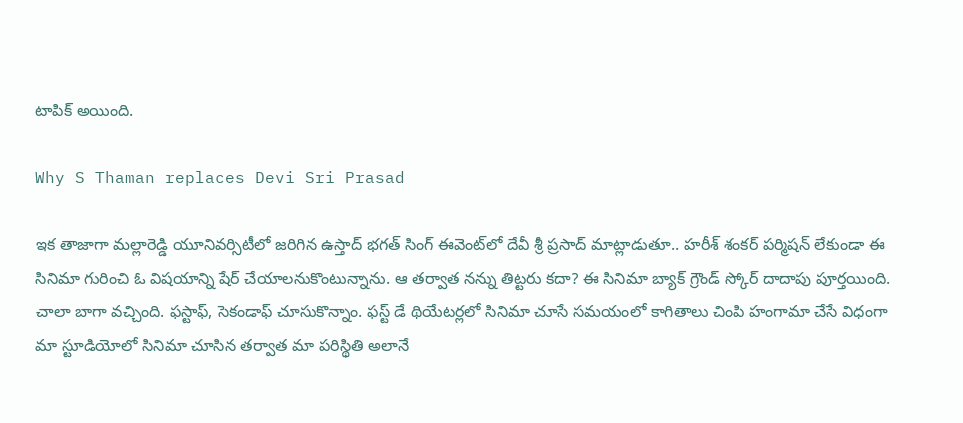టాపిక్ అయింది.

Why S Thaman replaces Devi Sri Prasad

ఇక తాజాగా మల్లారెడ్డి యూనివర్సిటీలో జరిగిన ఉస్తాద్ భగత్ సింగ్ ఈవెంట్‌లో దేవీ శ్రీ ప్రసాద్ మాట్లాడుతూ.. హరీశ్ శంకర్ పర్మిషన్ లేకుండా ఈ సినిమా గురించి ఓ విషయాన్ని షేర్ చేయాలనుకొంటున్నాను. ఆ తర్వాత నన్ను తిట్టరు కదా? ఈ సినిమా బ్యాక్ గ్రౌండ్ స్కోర్ దాదాపు పూర్తయింది. చాలా బాగా వచ్చింది. ఫస్టాఫ్, సెకండాఫ్ చూసుకొన్నాం. ఫస్ట్ డే థియేటర్లలో సినిమా చూసే సమయంలో కాగితాలు చింపి హంగామా చేసే విధంగా మా స్టూడియోలో సినిమా చూసిన తర్వాత మా పరిస్థితి అలానే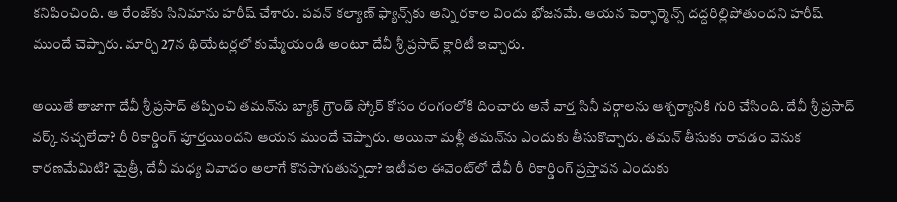కనిపించింది. ఆ రేంజ్‌కు సినిమాను హరీష్ చేశారు. పవన్ కల్యాణ్ ఫ్యాన్స్‌కు అన్ని రకాల విందు భోజనమే. ఆయన పెర్ఫార్మెన్స్ దద్దరిల్లిపోతుందని హరీష్ ముందే చెప్పారు. మార్చి 27న థియేటర్లలో కుమ్మేయండి అంటూ దేవీ శ్రీ ప్రసాద్ క్లారిటీ ఇచ్చారు.

అయితే తాజాగా దేవీ శ్రీ ప్రసాద్ తప్పించి తమన్‌ను బ్యాక్ గ్రౌండ్ స్కోర్ కోసం రంగంలోకి దించారు అనే వార్త సినీ వర్గాలను ఆశ్చర్యానికి గురి చేసింది. దేవీ శ్రీ ప్రసాద్‌ వర్క్ నచ్చలేదా? రీ రికార్డింగ్ పూర్తయిందని ఆయన ముందే చెప్పారు. అయినా మళ్లీ తమన్‌ను ఎందుకు తీసుకొచ్చారు. తమన్ తీసుకు రావడం వెనుక కారణమేమిటి? మైత్రీ, దేవీ మధ్య వివాదం అలాగే కొనసాగుతున్నదా? ఇటీవల ఈవెంట్‌లో దేవీ రీ రికార్డింగ్ ప్రస్తావన ఎందుకు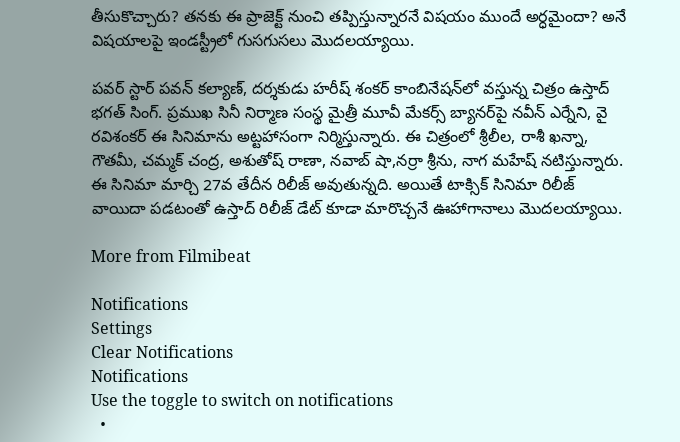తీసుకొచ్చారు? తనకు ఈ ప్రాజెక్ట్ నుంచి తప్పిస్తున్నారనే విషయం ముందే అర్ధమైందా? అనే విషయాలపై ఇండస్ట్రీలో గుసగుసలు మొదలయ్యాయి.

పవర్ స్టార్ పవన్ కల్యాణ్, దర్శకుడు హరీష్ శంకర్ కాంబినేషన్‌లో వస్తున్న చిత్రం ఉస్తాద్ భగత్ సింగ్. ప్రముఖ సినీ నిర్మాణ సంస్థ మైత్రీ మూవీ మేకర్స్ బ్యానర్‌పై నవీన్ ఎర్నేని, వై రవిశంకర్ ఈ సినిమాను అట్టహాసంగా నిర్మిస్తున్నారు. ఈ చిత్రంలో శ్రీలీల, రాశీ ఖన్నా, గౌతమీ, చమ్మక్ చంద్ర, అశుతోష్ రాణా, నవాబ్ షా,నర్రా శ్రీను, నాగ మహేష్ నటిస్తున్నారు. ఈ సినిమా మార్చి 27వ తేదీన రిలీజ్ అవుతున్నది. అయితే టాక్సిక్ సినిమా రిలీజ్ వాయిదా పడటంతో ఉస్తాద్ రిలీజ్ డేట్ కూడా మారొచ్చనే ఊహాగానాలు మొదలయ్యాయి.

More from Filmibeat

Notifications
Settings
Clear Notifications
Notifications
Use the toggle to switch on notifications
  •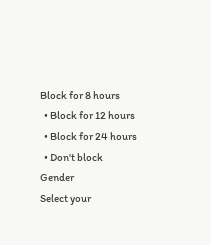Block for 8 hours
  • Block for 12 hours
  • Block for 24 hours
  • Don't block
Gender
Select your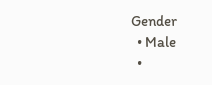Gender
  • Male
  •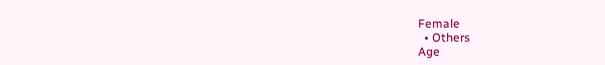Female
  • Others
Age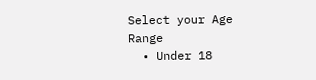Select your Age Range
  • Under 18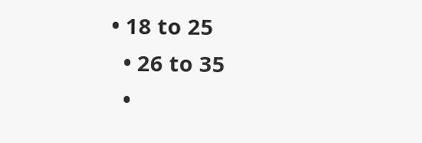• 18 to 25
  • 26 to 35
  •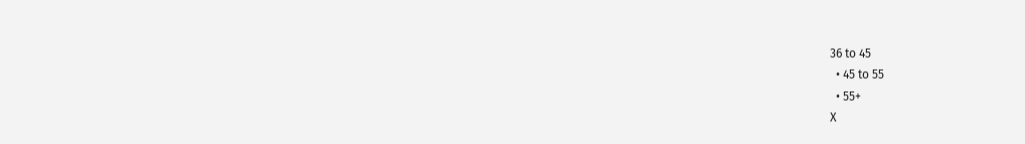36 to 45
  • 45 to 55
  • 55+
X